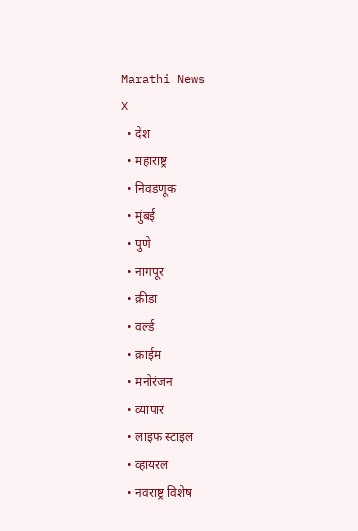Marathi News
X
  • देश
  • महाराष्ट्र
  • निवडणूक
  • मुंबई
  • पुणे
  • नागपूर
  • क्रीडा
  • वर्ल्ड
  • क्राईम
  • मनोरंजन
  • व्यापार
  • लाइफ स्टाइल
  • व्हायरल
  • नवराष्ट्र विशेष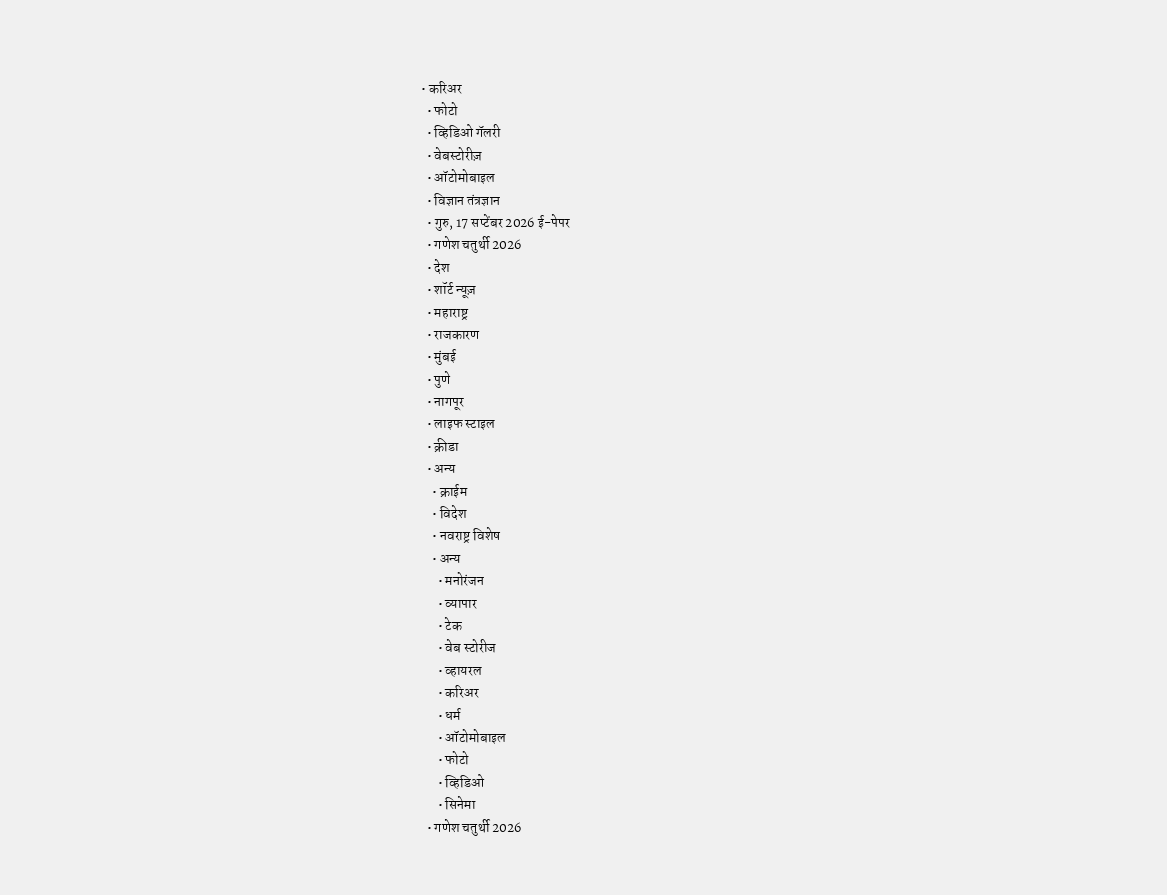• करिअर
  • फोटो
  • व्हिडिओ गॅलरी
  • वेबस्टोरीज़
  • ऑटोमोबाइल
  • विज्ञान तंत्रज्ञान
  • गुरु, 17 सप्टेंबर 2026 ई-पेपर
  • गणेश चतुर्थी 2026
  • देश
  • शॉर्ट न्यूज़
  • महाराष्ट्र
  • राजकारण
  • मुंबई
  • पुणे
  • नागपूर
  • लाइफ स्टाइल
  • क्रीडा
  • अन्य
    • क्राईम
    • विदेश
    • नवराष्ट्र विशेष
    • अन्य
      • मनोरंजन
      • व्यापार
      • टेक
      • वेब स्टोरीज
      • व्हायरल
      • करिअर
      • धर्म
      • ऑटोमोबाइल
      • फोटो
      • व्हिडिओ
      • सिनेमा
  • गणेश चतुर्थी 2026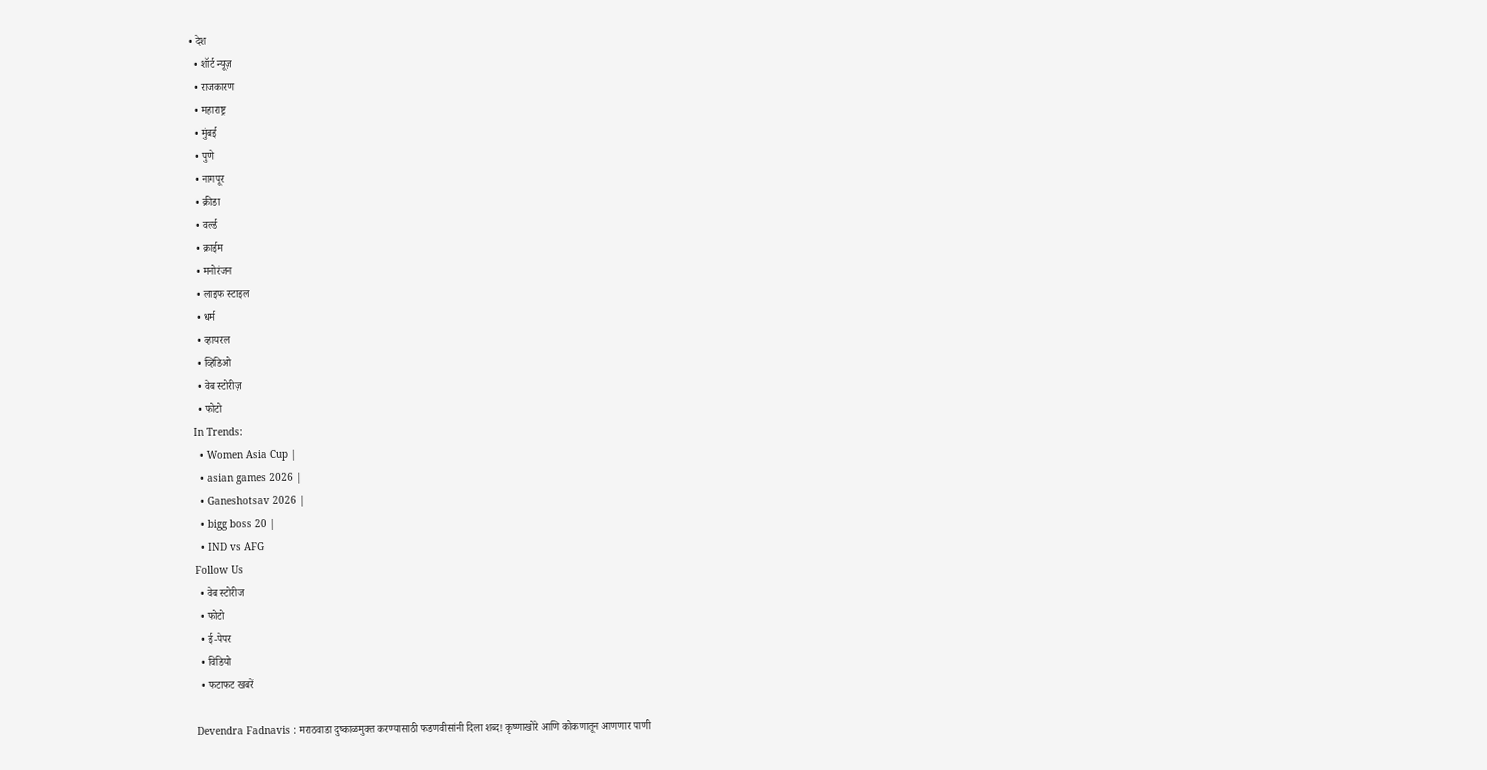• देश
  • शॉर्ट न्यूज़
  • राजकारण
  • महाराष्ट्र
  • मुंबई
  • पुणे
  • नागपूर
  • क्रीडा
  • वर्ल्ड
  • क्राईम
  • मनोरंजन
  • लाइफ स्टाइल
  • धर्म
  • व्हायरल
  • व्हिडिओ
  • वेब स्टोरीज़
  • फोटो
In Trends:
  • Women Asia Cup |
  • asian games 2026 |
  • Ganeshotsav 2026 |
  • bigg boss 20 |
  • IND vs AFG
Follow Us
  • वेब स्टोरीज
  • फोटो
  • ई-पेपर
  • विडियो
  • फटाफट खबरें

Devendra Fadnavis : मराठवाडा दुष्काळमुक्त करण्यासाठी फडणवीसांनी दिला शब्द! कृष्णाखोरे आणि कोकणातून आणणार पाणी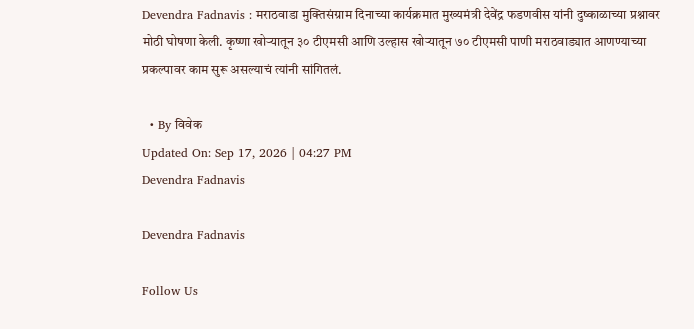Devendra Fadnavis : मराठवाडा मुक्तिसंग्राम दिनाच्या कार्यक्रमात मुख्यमंत्री देवेंद्र फडणवीस यांनी दुष्काळाच्या प्रश्नावर मोठी घोषणा केली. कृष्णा खोऱ्यातून ३० टीएमसी आणि उल्हास खोऱ्यातून ७० टीएमसी पाणी मराठवाड्यात आणण्याच्या प्रकल्पावर काम सुरू असल्याचं त्यांनी सांगितलं.

  • By विवेक
Updated On: Sep 17, 2026 | 04:27 PM
Devendra Fadnavis

Devendra Fadnavis

Follow Us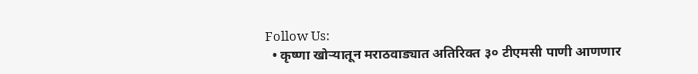Follow Us:
  • कृष्णा खोऱ्यातून मराठवाड्यात अतिरिक्त ३० टीएमसी पाणी आणणार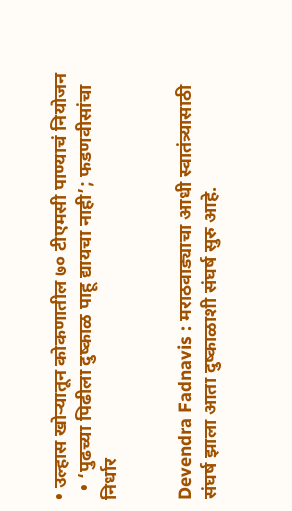• उल्हास खोऱ्यातून कोकणातील ७० टीएमसी पाण्याचं नियोजन
  • ‘पुढच्या पिढीला दुष्काळ पाहू द्यायचा नाही’; फडणवीसांचा निर्धार


Devendra Fadnavis : मराठवाड्याचा आधी स्वातंत्र्यासाठी संघर्ष झाला आता दुष्काळाशी संघर्ष सुरु आहे.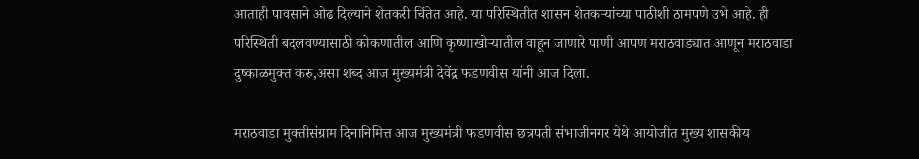आताही पावसाने ओढ दिल्याने शेतकरी चिंतेत आहे. या परिस्थितीत शासन शेतकऱ्यांच्या पाठीशी ठामपणे उभे आहे. ही परिस्थिती बदलवण्यासाठी कोकणातील आणि कृष्णाखोऱ्यातील वाहून जाणारे पाणी आपण मराठवाड्यात आणून मराठवाडा दुष्काळमुक्त करु,असा शब्द आज मुख्यमंत्री देवेंद्र फडणवीस यांनी आज दिला.

मराठवाडा मुक्तीसंग्राम दिनानिमित्त आज मुख्यमंत्री फडणवीस छत्रपती संभाजीनगर येथे आयोजीत मुख्य शासकीय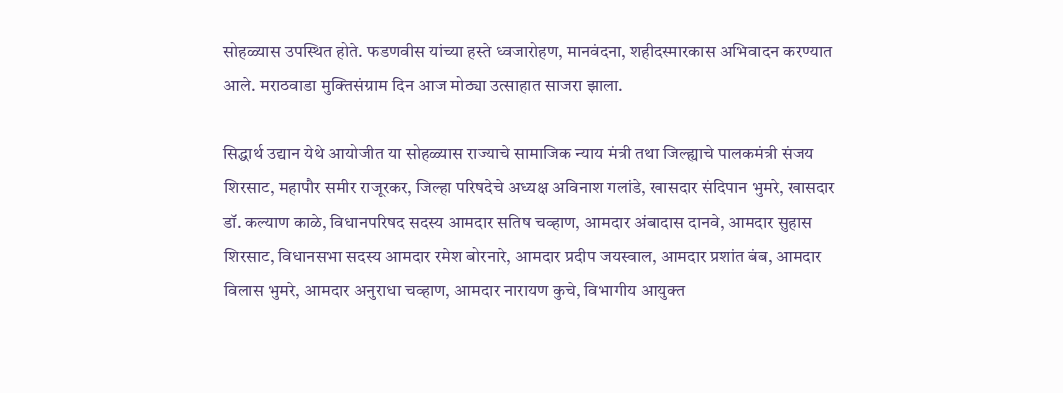सोहळ्यास उपस्थित होते. फडणवीस यांच्या हस्ते ध्वजारोहण, मानवंदना, शहीदस्मारकास अभिवादन करण्यात आले. मराठवाडा मुक्तिसंग्राम दिन आज मोठ्या उत्साहात साजरा झाला.

सिद्धार्थ उद्यान येथे आयोजीत या सोहळ्यास राज्याचे सामाजिक न्याय मंत्री तथा जिल्ह्याचे पालकमंत्री संजय शिरसाट, महापौर समीर राजूरकर, जिल्हा परिषदेचे अध्यक्ष अविनाश गलांडे, खासदार संदिपान भुमरे, खासदार डॉ. कल्याण काळे, विधानपरिषद सदस्य आमदार सतिष चव्हाण, आमदार अंबादास दानवे, आमदार सुहास शिरसाट, विधानसभा सदस्य आमदार रमेश बोरनारे, आमदार प्रदीप जयस्वाल, आमदार प्रशांत बंब, आमदार विलास भुमरे, आमदार अनुराधा चव्हाण, आमदार नारायण कुचे, विभागीय आयुक्त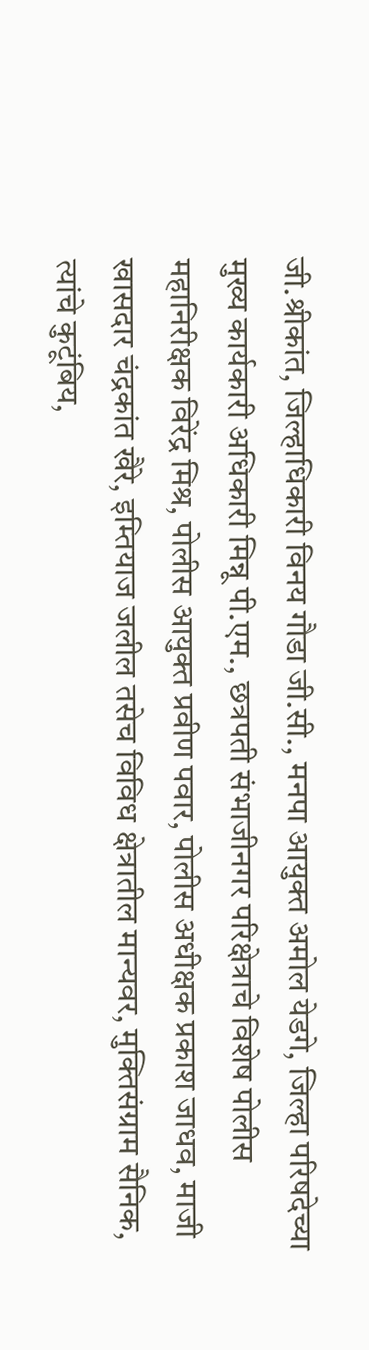जी.श्रीकांत, जिल्हाधिकारी विनय गौडा जी.सी., मनपा आयुक्त अमोल येडगे, जिल्हा परिषदेच्या मुख्य कार्यकारी अधिकारी मिन्नू पी.एम., छत्रपती संभाजीनगर परिक्षेत्राचे विशेष पोलीस महानिरीक्षक विरेंद्र मिश्र, पोलीस आयुक्त प्रवीण पवार, पोलीस अधीक्षक प्रकाश जाधव, माजी खासदार चंद्रकांत खैरे, इम्तियाज जलील तसेच विविध क्षेत्रातील मान्यवर, मुक्तिसंग्राम सैनिक, त्यांचे कुटूंबिय,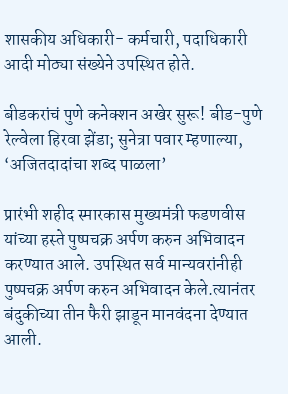शासकीय अधिकारी- कर्मचारी, पदाधिकारी आदी मोठ्या संख्येने उपस्थित होते.

बीडकरांचं पुणे कनेक्शन अखेर सुरू! बीड-पुणे रेल्वेला हिरवा झेंडा; सुनेत्रा पवार म्हणाल्या, ‘अजितदादांचा शब्द पाळला’

प्रारंभी शहीद स्मारकास मुख्यमंत्री फडणवीस यांच्या हस्ते पुष्पचक्र अर्पण करुन अभिवादन करण्यात आले. उपस्थित सर्व मान्यवरांनीही पुष्पचक्र अर्पण करुन अभिवादन केले.त्यानंतर बंदुकीच्या तीन फैरी झाडून मानवंदना देण्यात आली.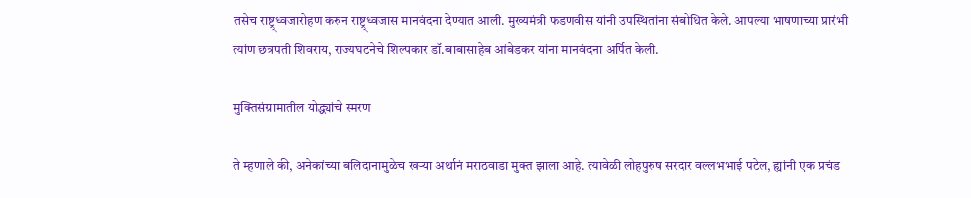तसेच राष्ट्र्ध्वजारोहण करुन राष्ट्र्ध्वजास मानवंदना देण्यात आली. मुख्यमंत्री फडणवीस यांनी उपस्थितांना संबोधित केले. आपल्या भाषणाच्या प्रारंभी त्यांण छत्रपती शिवराय, राज्यघटनेचे शिल्पकार डॉ.बाबासाहेब आंबेडकर यांना मानवंदना अर्पित केली.

मुक्तिसंग्रामातील योद्ध्यांचे स्मरण

ते म्हणाले की, अनेकांच्या बलिदानामुळेच खऱ्या अर्थानं मराठवाडा मुक्त झाला आहे. त्यावेळी लोहपुरुष सरदार वल्लभभाई पटेल, ह्यांनी एक प्रचंड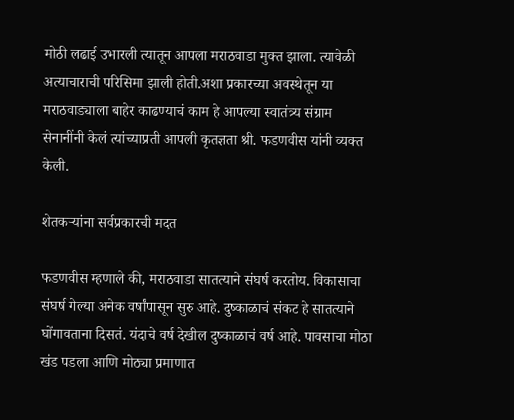मोठी लढाई उभारली त्यातून आपला मराठवाडा मुक्त झाला. त्यावेळी अत्याचाराची परिसिमा झाली होती.अशा प्रकारच्या अवस्थेतून या मराठवाड्याला बाहेर काढण्याचं काम हे आपल्या स्वातंत्र्य संग्राम सेनानींनी केलं त्यांच्याप्रती आपली कृतज्ञता श्री. फडणवीस यांनी व्यक्त केली.

शेतकऱ्यांना सर्वप्रकारची मदत

फडणवीस म्हणाले की, मराठवाडा सातत्याने संघर्ष करतोय. विकासाचा संघर्ष गेल्या अनेक वर्षांपासून सुरु आहे. दुष्काळाचं संकट हे सातत्याने घोंगावताना दिसतं. यंदाचे वर्ष देखील दुष्काळाचं वर्ष आहे. पावसाचा मोठा खंड पडला आणि मोठ्या प्रमाणात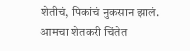शेतीचं, पिकांचं नुकसान झालं. आमचा शेतकरी चिंतेत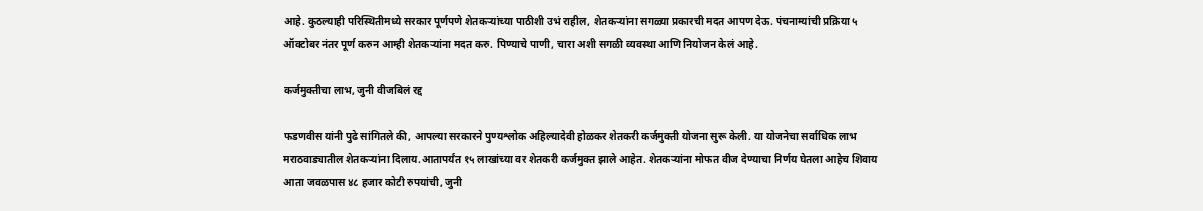आहे. कुठल्याही परिस्थितीमध्ये सरकार पूर्णपणे शेतकऱ्यांच्या पाठीशी उभं राहील, शेतकऱ्यांना सगळ्या प्रकारची मदत आपण देऊ. पंचनाम्यांची प्रक्रिया ५ ऑक्टोबर नंतर पूर्ण करुन आम्ही शेतकऱ्यांना मदत करु. पिण्याचे पाणी, चारा अशी सगळी व्यवस्था आणि नियोजन केलं आहे.

कर्जमुक्तीचा लाभ, जुनी वीजबिलं रद्द

फडणवीस यांनी पुढे सांगितले की, आपल्या सरकारने पुण्यश्लोक अहिल्यादेवी होळकर शेतकरी कर्जमुक्ती योजना सुरू केली. या योजनेचा सर्वाधिक लाभ मराठवाड्यातील शेतकऱ्यांना दिलाय.आतापर्यंत १५ लाखांच्या वर शेतकरी कर्जमुक्त झाले आहेत. शेतकऱ्यांना मोफत वीज देण्याचा निर्णय घेतला आहेच शिवाय आता जवळपास ४८ हजार कोटी रुपयांची, जुनी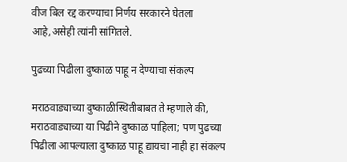वीज बिल रद्द करण्याचा निर्णय सरकारने घेतला आहे,असेही त्यांनी सांगितले.

पुढच्या पिढीला दुष्काळ पाहू न देण्याचा संकल्प

मराठवाड्याच्या दुष्काळीस्थितीबाबत ते म्हणाले की, मराठवाड्याच्या या पिढीने दुष्काळ पाहिला; पण पुढच्या पिढीला आपल्याला दुष्काळ पाहू द्यायचा नाही हा संकल्प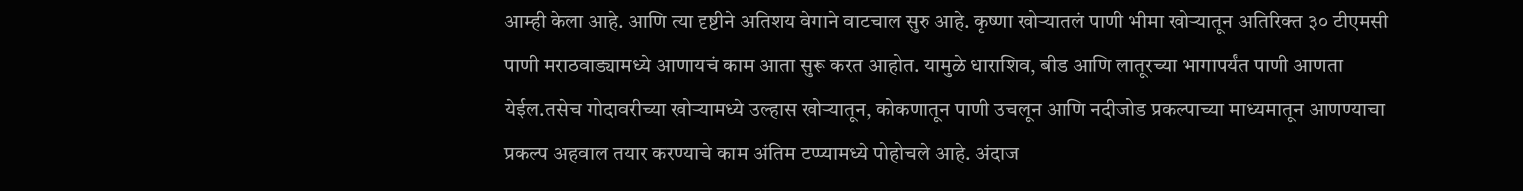आम्ही केला आहे. आणि त्या दृष्टीने अतिशय वेगाने वाटचाल सुरु आहे. कृष्णा खोऱ्यातलं पाणी भीमा खोऱ्यातून अतिरिक्त ३० टीएमसी पाणी मराठवाड्यामध्ये आणायचं काम आता सुरू करत आहोत. यामुळे धाराशिव, बीड आणि लातूरच्या भागापर्यंत पाणी आणता येईल.तसेच गोदावरीच्या खोऱ्यामध्ये उल्हास खोऱ्यातून, कोकणातून पाणी उचलून आणि नदीजोड प्रकल्पाच्या माध्यमातून आणण्याचा प्रकल्प अहवाल तयार करण्याचे काम अंतिम टप्प्यामध्ये पोहोचले आहे. अंदाज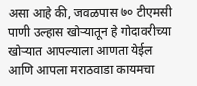असा आहे की, जवळपास ७० टीएमसी पाणी उल्हास खोऱ्यातून हे गोदावरीच्या खोऱ्यात आपल्याला आणता येईल आणि आपला मराठवाडा कायमचा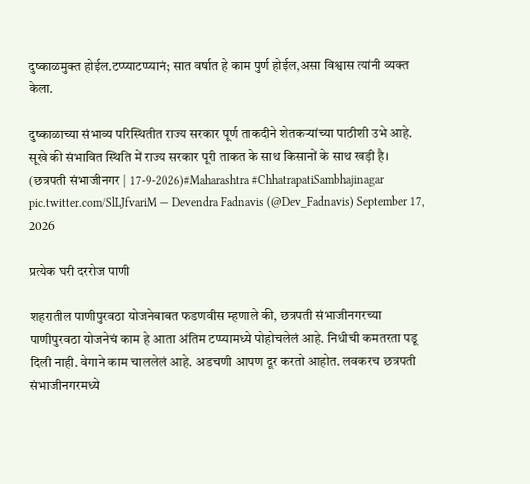दुष्काळमुक्त होईल.टप्प्याटप्प्यानं; सात वर्षात हे काम पुर्ण होईल,असा विश्वास त्यांनी व्यक्त केला.

दुष्काळाच्या संभाव्य परिस्थितीत राज्य सरकार पूर्ण ताकदीने शेतकऱ्यांच्या पाठीशी उभे आहे.
सूखे की संभावित स्थिति में राज्य सरकार पूरी ताकत के साथ किसानों के साथ खड़ी है।
(छत्रपती संभाजीनगर | 17-9-2026)#Maharashtra #ChhatrapatiSambhajinagar pic.twitter.com/SlLJfvariM — Devendra Fadnavis (@Dev_Fadnavis) September 17, 2026

प्रत्येक घरी दररोज पाणी

शहरातील पाणीपुरवठा योजनेबाबत फडणवीस म्हणाले की, छत्रपती संभाजीनगरच्या पाणीपुरवठा योजनेचं काम हे आता अंतिम टप्प्यामध्ये पोहोचलेलं आहे. निधीची कमतरता पडू दिली नाही. वेगाने काम चाललेलं आहे. अडचणी आपण दूर करतो आहोत. लवकरच छत्रपती संभाजीनगरमध्ये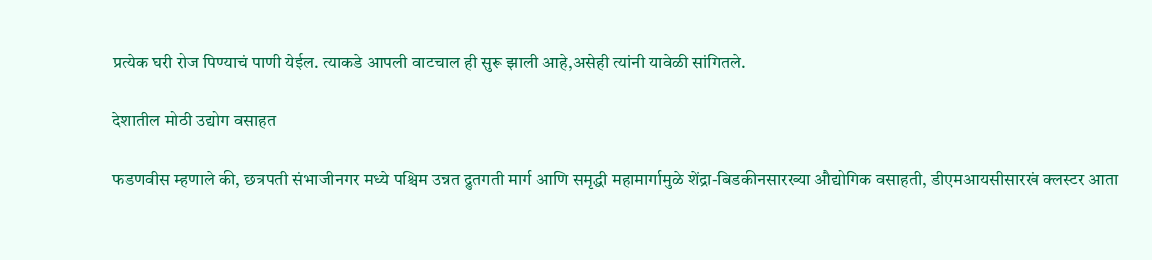प्रत्येक घरी रोज पिण्याचं पाणी येईल. त्याकडे आपली वाटचाल ही सुरू झाली आहे,असेही त्यांनी यावेळी सांगितले.

देशातील मोठी उद्योग वसाहत

फडणवीस म्हणाले की, छत्रपती संभाजीनगर मध्ये पश्चिम उन्नत द्रुतगती मार्ग आणि समृद्धी महामार्गामुळे शेंद्रा-बिडकीनसारख्या औद्योगिक वसाहती, डीएमआयसीसारखं क्लस्टर आता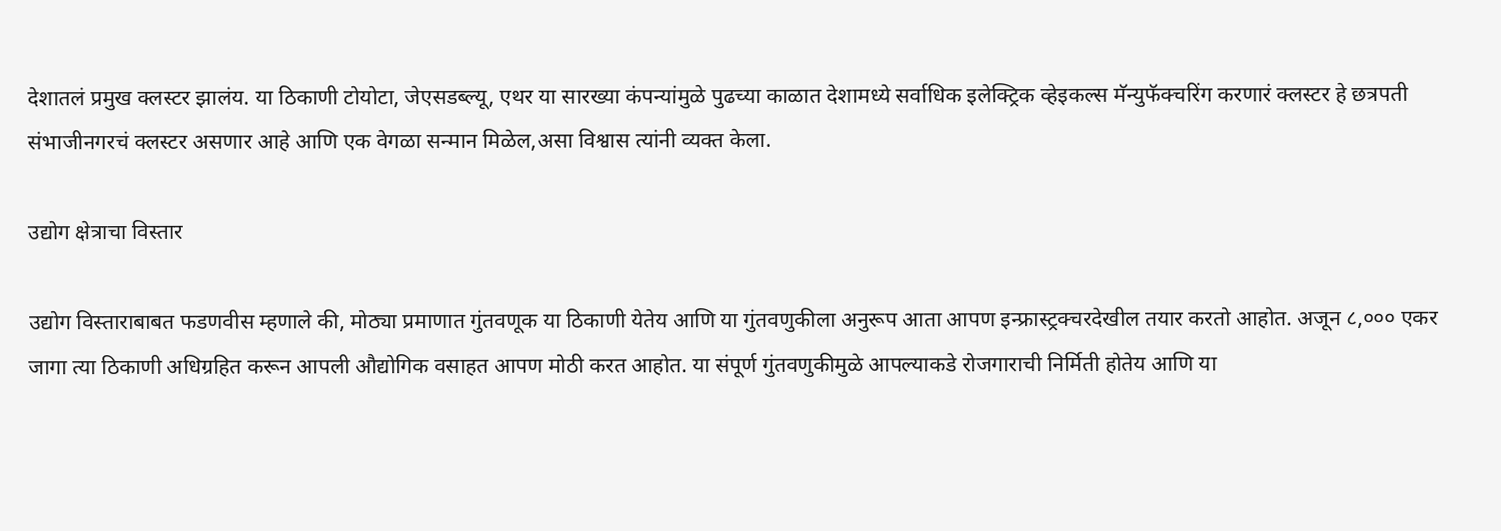देशातलं प्रमुख क्लस्टर झालंय. या ठिकाणी टोयोटा, जेएसडब्ल्यू, एथर या सारख्या कंपन्यांमुळे पुढच्या काळात देशामध्ये सर्वाधिक इलेक्ट्रिक व्हेइकल्स मॅन्युफॅक्चरिंग करणारं क्लस्टर हे छत्रपती संभाजीनगरचं क्लस्टर असणार आहे आणि एक वेगळा सन्मान मिळेल,असा विश्वास त्यांनी व्यक्त केला.

उद्योग क्षेत्राचा विस्तार

उद्योग विस्ताराबाबत फडणवीस म्हणाले की, मोठ्या प्रमाणात गुंतवणूक या ठिकाणी येतेय आणि या गुंतवणुकीला अनुरूप आता आपण इन्फ्रास्ट्रक्चरदेखील तयार करतो आहोत. अजून ८,००० एकर जागा त्या ठिकाणी अधिग्रहित करून आपली औद्योगिक वसाहत आपण मोठी करत आहोत. या संपूर्ण गुंतवणुकीमुळे आपल्याकडे रोजगाराची निर्मिती होतेय आणि या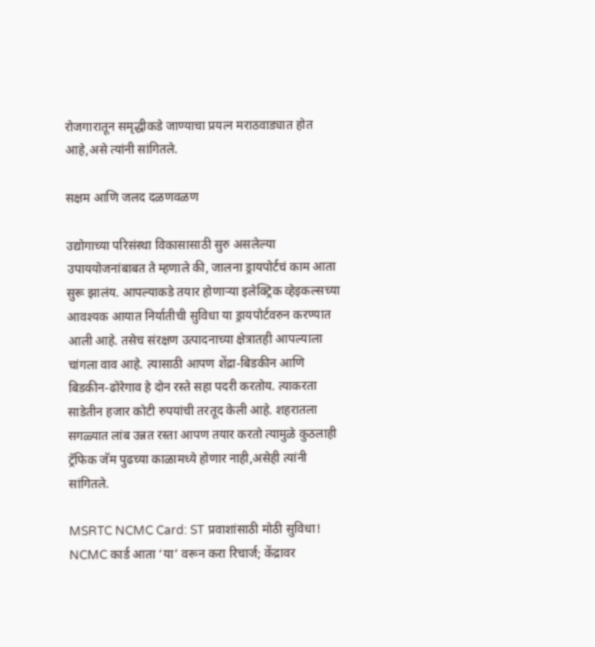रोजगारातून समृद्धीकडे जाण्याचा प्रयत्न मराठवाड्यात होत आहे,असे त्यांनी सांगितले.

सक्षम आणि जलद दळणवळण

उद्योगाच्या परिसंस्था विकासासाठी सुरु असलेल्या उपाययोजनांबाबत ते म्हणाले की, जालना ड्रायपोर्टचं काम आता सुरू झालंय. आपल्याकडे तयार होणाऱ्या इलेक्ट्रिक व्हेइकल्सच्या आवश्यक आयात निर्यातीची सुविधा या ड्रायपोर्टवरुन करण्यात आली आहे. तसेच संरक्षण उत्पादनाच्या क्षेत्रातही आपल्याला चांगला वाव आहे. त्यासाठी आपण शेंद्रा-बिडकीन आणि बिडकीन-ढोरेगाव हे दोन रस्ते सहा पदरी करतोय. त्याकरता साडेतीन हजार कोटी रुपयांची तरतूद केली आहे. शहरातला सगळ्यात लांब उन्नत रस्ता आपण तयार करतो त्यामुळे कुठलाही ट्रॅफिक जॅम पुढच्या काळामध्ये होणार नाही,असेही त्यांनी सांगितले.

MSRTC NCMC Card: ST प्रवाशांसाठी मोठी सुविधा! NCMC कार्ड आता ‘या’ वरून करा रिचार्ज; केंद्रावर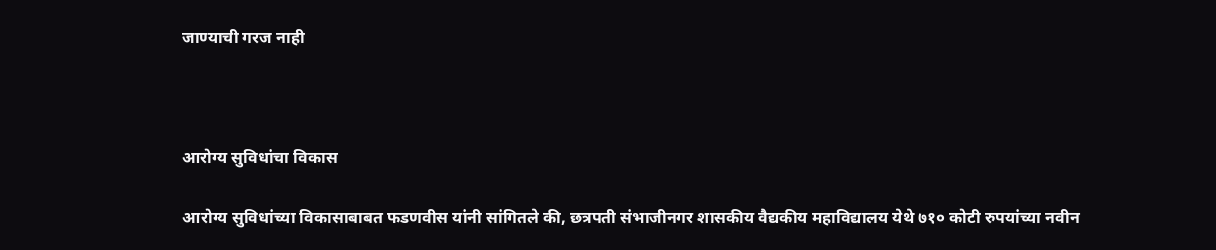जाण्याची गरज नाही



आरोग्य सुविधांचा विकास

आरोग्य सुविधांच्या विकासाबाबत फडणवीस यांनी सांगितले की, छत्रपती संभाजीनगर शासकीय वैद्यकीय महाविद्यालय येथे ७१० कोटी रुपयांच्या नवीन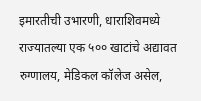इमारतीची उभारणी, धाराशिवमध्ये राज्यातल्या एक ५०० खाटांचे अद्यावत रुग्णालय, मेडिकल कॉलेज असेल,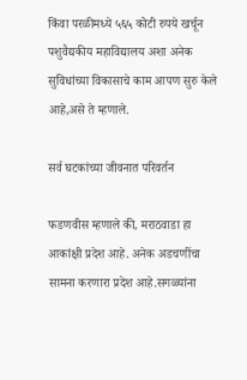किंवा परळीमध्ये ५६५ कोटी रुपये खर्चून पशुवैद्यकीय महाविद्यालय अशा अनेक सुविधांच्या विकासाचे काम आपण सुरु केले आहे,असे ते म्हणाले.

सर्व घटकांच्या जीवनात परिवर्तन

फडणवीस म्हणाले की, मराठवाडा हा आकांक्षी प्रदेश आहे. अनेक अडचणींचा सामना करणारा प्रदेश आहे.सगळ्यांना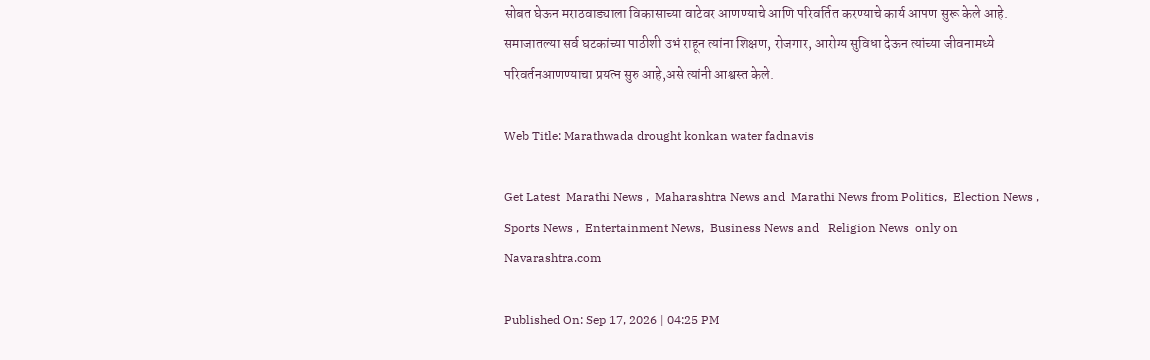सोबत घेऊन मराठवाड्याला विकासाच्या वाटेवर आणण्याचे आणि परिवर्तित करण्याचे कार्य आपण सुरू केले आहे. समाजातल्या सर्व घटकांच्या पाठीशी उभं राहून त्यांना शिक्षण, रोजगार, आरोग्य सुविधा देऊन त्यांच्या जीवनामध्ये परिवर्तनआणण्याचा प्रयत्न सुरु आहे,असे त्यांनी आश्वस्त केले.

Web Title: Marathwada drought konkan water fadnavis

Get Latest  Marathi News ,  Maharashtra News and  Marathi News from Politics,  Election News ,  Sports News ,  Entertainment News,  Business News and   Religion News  only on Navarashtra.com

Published On: Sep 17, 2026 | 04:25 PM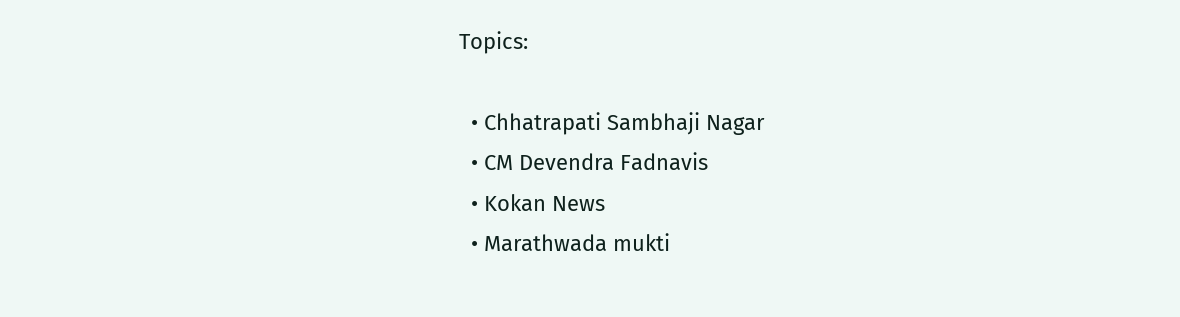Topics:

  • Chhatrapati Sambhaji Nagar
  • CM Devendra Fadnavis
  • Kokan News
  • Marathwada mukti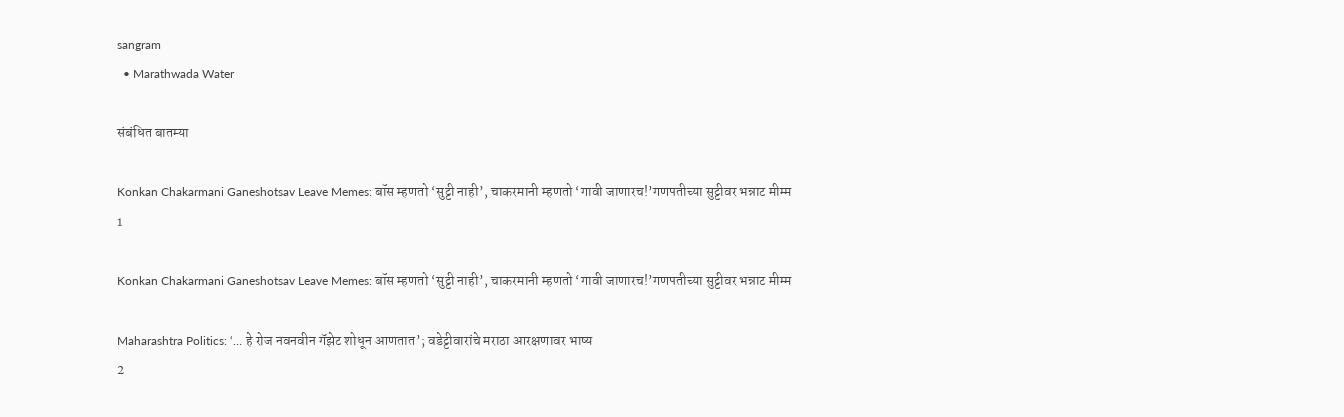sangram
  • Marathwada Water

संबंधित बातम्या

Konkan Chakarmani Ganeshotsav Leave Memes: बॉस म्हणतो ‘सुट्टी नाही’, चाकरमानी म्हणतो ‘गावी जाणारच!’गणपतीच्या सुट्टीवर भन्नाट मीम्म
1

Konkan Chakarmani Ganeshotsav Leave Memes: बॉस म्हणतो ‘सुट्टी नाही’, चाकरमानी म्हणतो ‘गावी जाणारच!’गणपतीच्या सुट्टीवर भन्नाट मीम्म

Maharashtra Politics: ‘… हे रोज नवनवीन गॅझेट शोधून आणतात’; वडेट्टीवारांचे मराठा आरक्षणावर भाष्य
2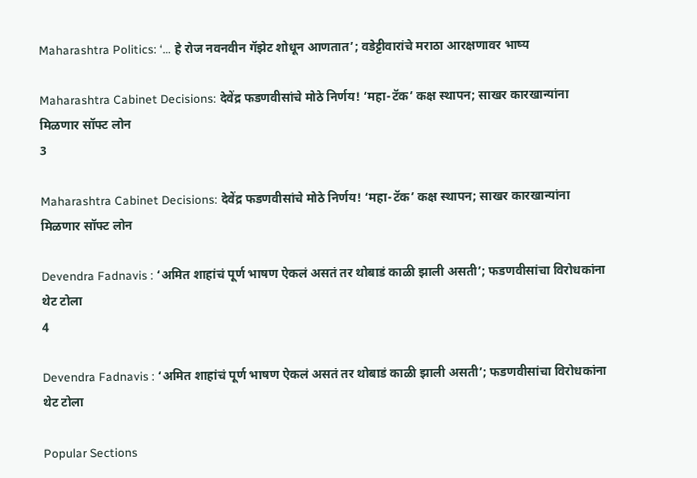Maharashtra Politics: ‘… हे रोज नवनवीन गॅझेट शोधून आणतात’; वडेट्टीवारांचे मराठा आरक्षणावर भाष्य

Maharashtra Cabinet Decisions: देवेंद्र फडणवीसांचे मोठे निर्णय! ‘महा-टॅक’ कक्ष स्थापन; साखर कारखान्यांना मिळणार सॉफ्ट लोन
3

Maharashtra Cabinet Decisions: देवेंद्र फडणवीसांचे मोठे निर्णय! ‘महा-टॅक’ कक्ष स्थापन; साखर कारखान्यांना मिळणार सॉफ्ट लोन

Devendra Fadnavis : ‘अमित शाहांचं पूर्ण भाषण ऐकलं असतं तर थोबाडं काळी झाली असती’; फडणवीसांचा विरोधकांना थेट टोला
4

Devendra Fadnavis : ‘अमित शाहांचं पूर्ण भाषण ऐकलं असतं तर थोबाडं काळी झाली असती’; फडणवीसांचा विरोधकांना थेट टोला

Popular Sections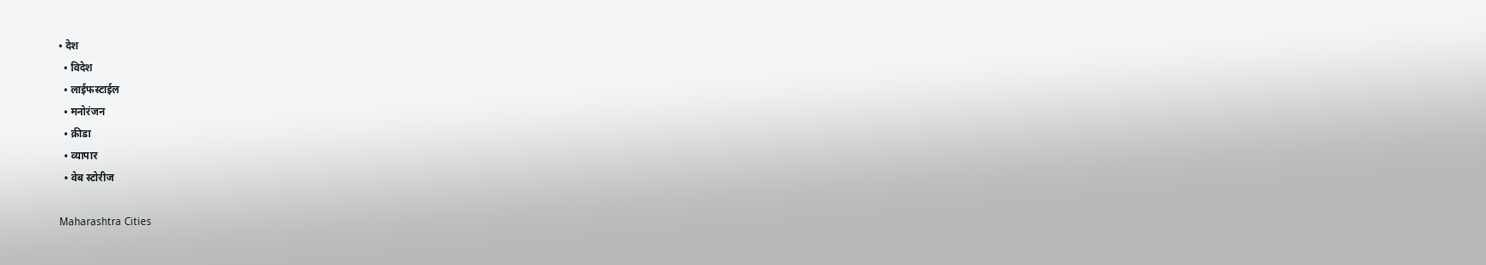• देश
  • विदेश
  • लाईफस्टाईल
  • मनोरंजन
  • क्रीडा
  • व्यापार
  • वेब स्टोरीज

Maharashtra Cities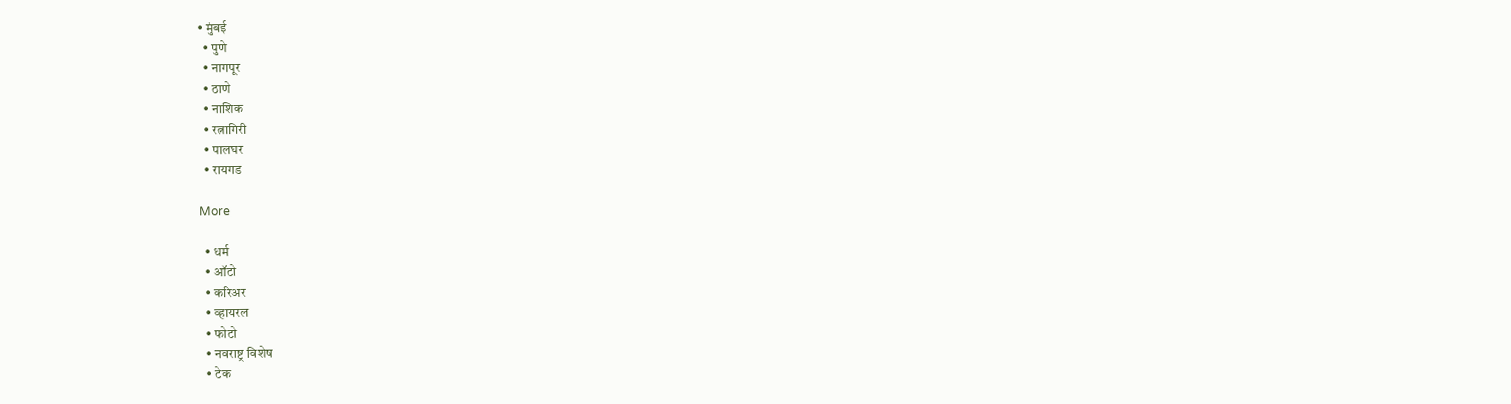• मुंबई
  • पुणे
  • नागपूर
  • ठाणे
  • नाशिक
  • रत्नागिरी
  • पालघर
  • रायगड

More

  • धर्म
  • ऑटो
  • करिअर
  • व्हायरल
  • फोटो
  • नवराष्ट्र विशेष
  • टेक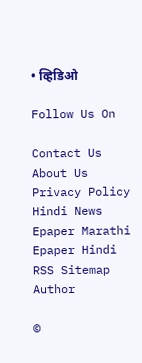• व्हिडिओ

Follow Us On

Contact Us About Us Privacy Policy
Hindi News Epaper Marathi Epaper Hindi RSS Sitemap Author

©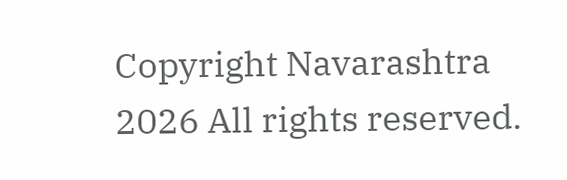Copyright Navarashtra 2026 All rights reserved.